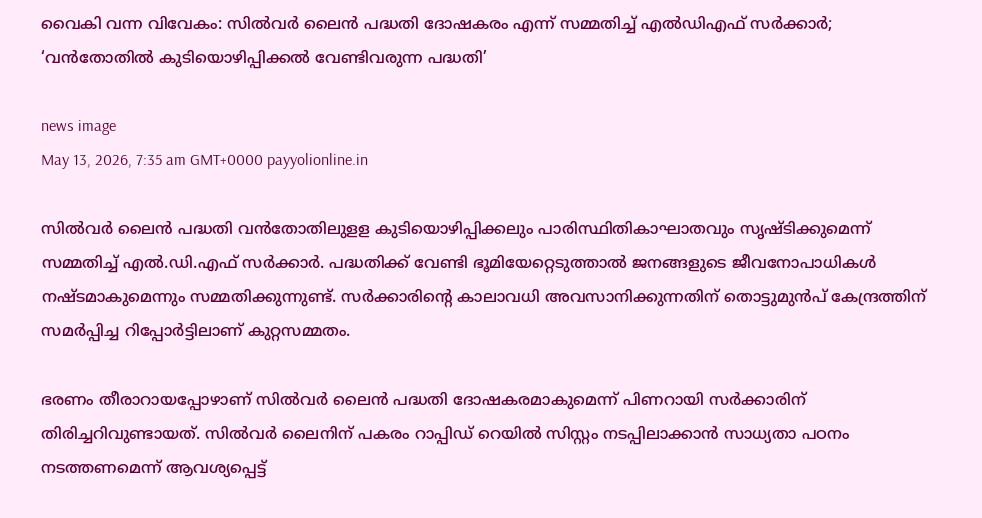വൈകി വന്ന വിവേകം: സിൽവർ ലൈൻ പദ്ധതി ദോഷകരം എന്ന് സമ്മതിച്ച് എൽഡിഎഫ് സർക്കാർ; ‘വൻതോതിൽ കുടിയൊഴിപ്പിക്കൽ വേണ്ടിവരുന്ന പദ്ധതി’

news image
May 13, 2026, 7:35 am GMT+0000 payyolionline.in

സിൽവർ ലൈൻ പദ്ധതി വൻതോതിലുളള കുടിയൊഴിപ്പിക്കലും പാരിസ്ഥിതികാഘാതവും സൃഷ്ടിക്കുമെന്ന് സമ്മതിച്ച് എൽ.ഡി.എഫ് സർക്കാർ. പദ്ധതിക്ക് വേണ്ടി ഭൂമിയേറ്റെടുത്താൽ ജനങ്ങളുടെ ജീവനോപാധികൾ നഷ്ടമാകുമെന്നും സമ്മതിക്കുന്നുണ്ട്. സർക്കാരിന്റെ കാലാവധി അവസാനിക്കുന്നതിന് തൊട്ടുമുൻപ് കേന്ദ്രത്തിന് സമർപ്പിച്ച റിപ്പോർട്ടിലാണ് കുറ്റസമ്മതം.

ഭരണം തീരാറായപ്പോഴാണ് സിൽവർ ലൈൻ പദ്ധതി ദോഷകരമാകുമെന്ന് പിണറായി സർക്കാരിന് തിരിച്ചറിവുണ്ടായത്. സിൽവർ ലൈനിന് പകരം റാപ്പിഡ് റെയിൽ സിസ്റ്റം നടപ്പിലാക്കാൻ സാധ്യതാ പഠനം നടത്തണമെന്ന് ആവശ്യപ്പെട്ട്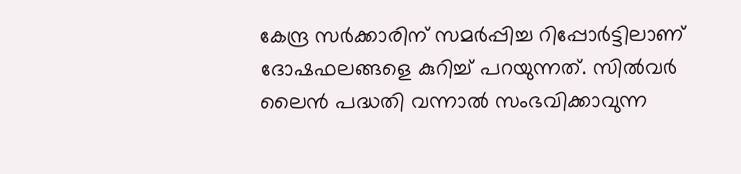കേന്ദ്ര സർക്കാരിന് സമർപ്പിച്ച റിപ്പോർട്ടിലാണ് ദോഷഫലങ്ങളെ കുറിച്ച് പറയുന്നത്. സിൽവർ ലൈൻ പദ്ധതി വന്നാൽ സംഭവിക്കാവുന്ന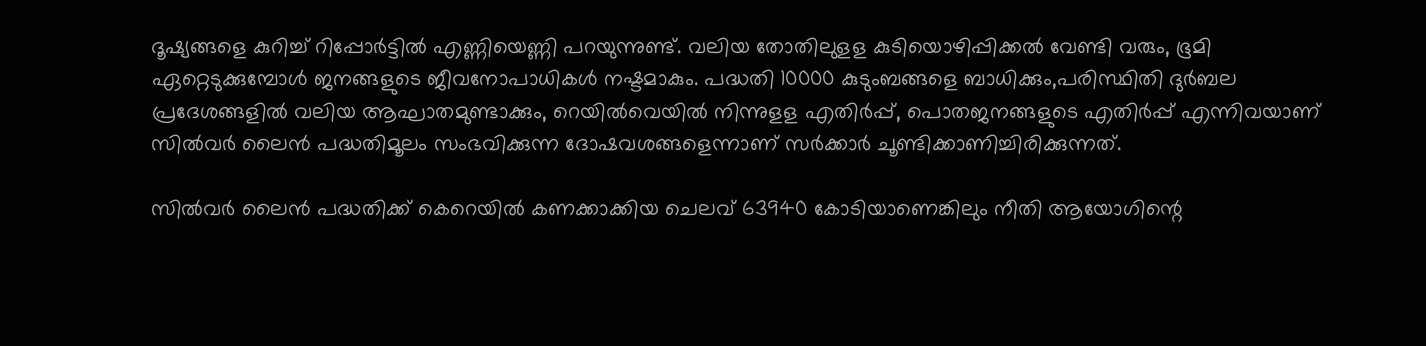ദൂഷ്യങ്ങളെ കുറിച്ച് റിപ്പോർട്ടിൽ എണ്ണിയെണ്ണി പറയുന്നുണ്ട്. വലിയ തോതിലുളള കുടിയൊഴിപ്പിക്കൽ വേണ്ടി വരും, ഭൂമി ഏറ്റെടുക്കുമ്പോൾ ജനങ്ങളുടെ ജീവനോപാധികൾ നഷ്ടമാകും. പദ്ധതി 10000 കുടുംബങ്ങളെ ബാധിക്കും,പരിസ്ഥിതി ദുർബല പ്രദേശങ്ങളിൽ വലിയ ആഘാതമുണ്ടാക്കും, റെയിൽവെയിൽ നിന്നുളള എതിർപ്പ്, പൊതജനങ്ങളുടെ എതിർപ്പ് എന്നിവയാണ് സിൽവർ ലൈൻ പദ്ധതിമൂലം സംഭവിക്കുന്ന ദോഷവശങ്ങളെന്നാണ് സർക്കാർ ചൂണ്ടിക്കാണിച്ചിരിക്കുന്നത്.

സിൽവർ ലൈൻ പദ്ധതിക്ക് കെറെയിൽ കണക്കാക്കിയ ചെലവ് 63940 കോടിയാണെങ്കിലും നീതി ആയോഗിന്റെ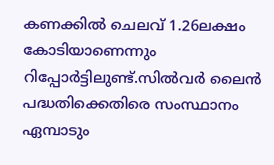കണക്കിൽ ചെലവ് 1.26ലക്ഷം കോടിയാണെന്നും റിപ്പോർട്ടിലുണ്ട്.സിൽവർ ലൈൻ പദ്ധതിക്കെതിരെ സംസ്ഥാനം ഏമ്പാടും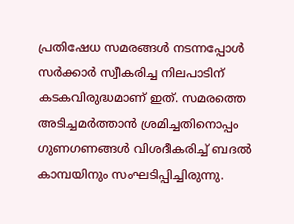പ്രതിഷേധ സമരങ്ങൾ നടന്നപ്പോൾ സർക്കാർ സ്വീകരിച്ച നിലപാടിന് കടകവിരുദ്ധമാണ് ഇത്. സമരത്തെ അടിച്ചമർത്താൻ ശ്രമിച്ചതിനൊപ്പം ഗുണഗണങ്ങൾ വിശദീകരിച്ച് ബദൽ കാമ്പയിനും സംഘടിപ്പിച്ചിരുന്നു.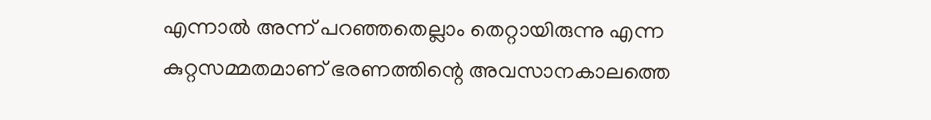എന്നാൽ അന്ന് പറഞ്ഞതെല്ലാം തെറ്റായിരുന്നു എന്ന കുറ്റസമ്മതമാണ് ഭരണത്തിന്റെ അവസാനകാലത്തെ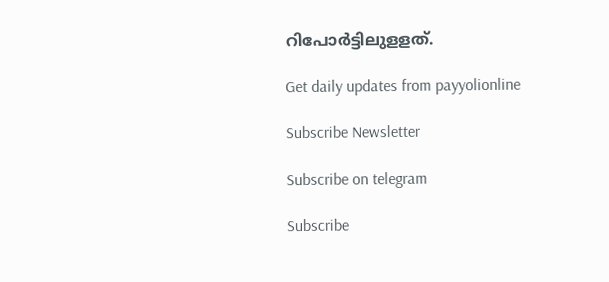റിപോർട്ടിലുളളത്.

Get daily updates from payyolionline

Subscribe Newsletter

Subscribe on telegram

Subscribe